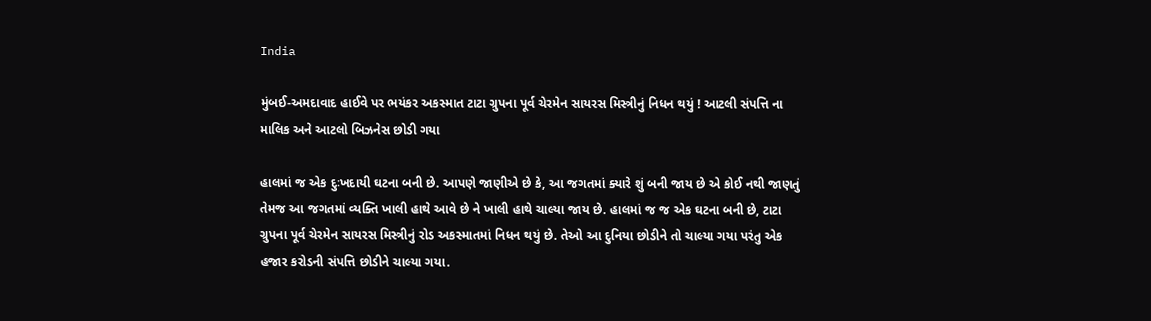India

મુંબઈ-અમદાવાદ હાઈવે પર ભયંકર અકસ્માત ટાટા ગ્રુપના પૂર્વ ચેરમેન સાયરસ મિસ્ત્રીનું નિધન થયું ! આટલી સંપત્તિ ના માલિક અને આટલો બિઝનેસ છોડી ગયા

હાલમાં જ એક દુઃખદાયી ઘટના બની છે. આપણે જાણીએ છે કે, આ જગતમાં ક્યારે શું બની જાય છે એ કોઈ નથી જાણતું તેમજ આ જગતમાં વ્યક્તિ ખાલી હાથે આવે છે ને ખાલી હાથે ચાલ્યા જાય છે. હાલમાં જ જ એક ઘટના બની છે, ટાટા ગ્રુપના પૂર્વ ચેરમેન સાયરસ મિસ્ત્રીનું રોડ અકસ્માતમાં નિધન થયું છે. તેઓ આ દુનિયા છોડીને તો ચાલ્યા ગયા પરંતુ એક હજાર કરોડની સંપત્તિ છોડીને ચાલ્યા ગયા.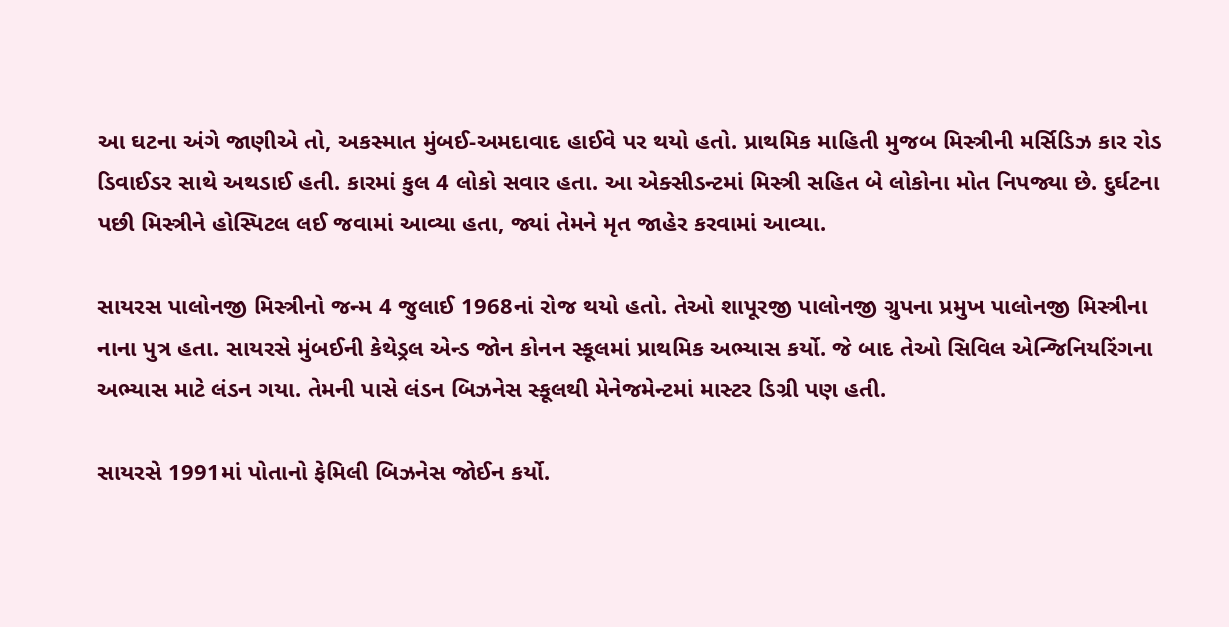આ ઘટના અંગે જાણીએ તો, અકસ્માત મુંબઈ-અમદાવાદ હાઈવે પર થયો હતો. પ્રાથમિક માહિતી મુજબ મિસ્ત્રીની મર્સિડિઝ કાર રોડ ડિવાઈડર સાથે અથડાઈ હતી. કારમાં કુલ 4 લોકો સવાર હતા. આ એક્સીડન્ટમાં મિસ્ત્રી સહિત બે લોકોના મોત નિપજ્યા છે. દુર્ઘટના પછી મિસ્ત્રીને હોસ્પિટલ લઈ જવામાં આવ્યા હતા, જ્યાં તેમને મૃત જાહેર કરવામાં આવ્યા.

સાયરસ પાલોનજી મિસ્ત્રીનો જન્મ 4 જુલાઈ 1968નાં રોજ થયો હતો. તેઓ શાપૂરજી પાલોનજી ગ્રુપના પ્રમુખ પાલોનજી મિસ્ત્રીના નાના પુત્ર હતા. સાયરસે મુંબઈની કેથેડ્રલ એન્ડ જોન કોનન સ્કૂલમાં પ્રાથમિક અભ્યાસ કર્યો. જે બાદ તેઓ સિવિલ એન્જિનિયરિંગના અભ્યાસ માટે લંડન ગયા. તેમની પાસે લંડન બિઝનેસ સ્કૂલથી મેનેજમેન્ટમાં માસ્ટર ડિગ્રી પણ હતી.

સાયરસે 1991માં પોતાનો ફેમિલી બિઝનેસ જોઈન કર્યો.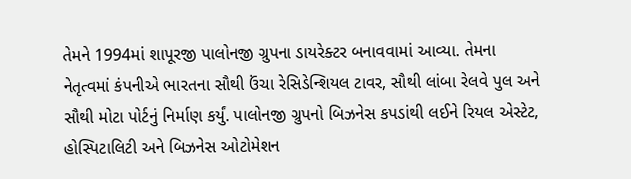તેમને 1994માં શાપૂરજી પાલોનજી ગ્રુપના ડાયરેક્ટર બનાવવામાં આવ્યા. તેમના નેતૃત્વમાં કંપનીએ ભારતના સૌથી ઉંચા રેસિડેન્શિયલ ટાવર, સૌથી લાંબા રેલવે પુલ અને સૌથી મોટા પોર્ટનું નિર્માણ કર્યું. પાલોનજી ગ્રુપનો બિઝનેસ કપડાંથી લઈને રિયલ એસ્ટેટ, હોસ્પિટાલિટી અને બિઝનેસ ઓટોમેશન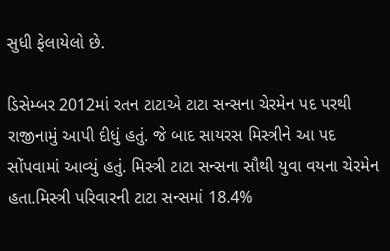સુધી ફેલાયેલો છે.

ડિસેમ્બર 2012માં રતન ટાટાએ ટાટા સન્સના ચેરમેન પદ પરથી રાજીનામું આપી દીધું હતું. જે બાદ સાયરસ મિસ્ત્રીને આ પદ સોંપવામાં આવ્યું હતું. મિસ્ત્રી ટાટા સન્સના સૌથી યુવા વયના ચેરમેન હતા.મિસ્ત્રી પરિવારની ટાટા સન્સમાં 18.4%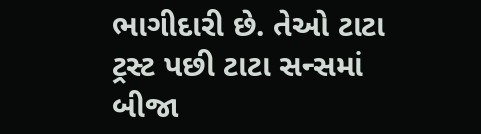ભાગીદારી છે. તેઓ ટાટા ટ્રસ્ટ પછી ટાટા સન્સમાં બીજા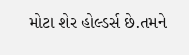મોટા શેર હોલ્ડર્સ છે.તમને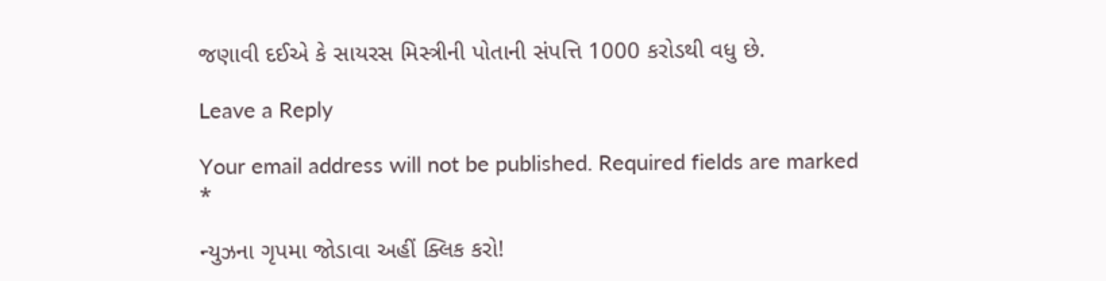જણાવી દઈએ કે સાયરસ મિસ્ત્રીની પોતાની સંપત્તિ 1000 કરોડથી વધુ છે.

Leave a Reply

Your email address will not be published. Required fields are marked *

ન્યુઝના ગૃપમા જોડાવા અહીં ક્લિક કરો!